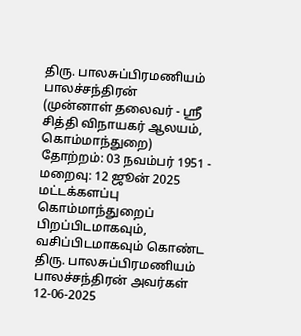திரு. பாலசுப்பிரமணியம் பாலச்சந்திரன்
(முன்னாள் தலைவர் - ஸ்ரீ சித்தி விநாயகர் ஆலயம், கொம்மாந்துறை)
தோற்றம்: 03 நவம்பர் 1951 - மறைவு: 12 ஜூன் 2025
மட்டக்களப்பு கொம்மாந்துறைப் பிறப்பிடமாகவும், வசிப்பிடமாகவும் கொண்ட திரு. பாலசுப்பிரமணியம் பாலச்சந்திரன் அவர்கள் 12-06-2025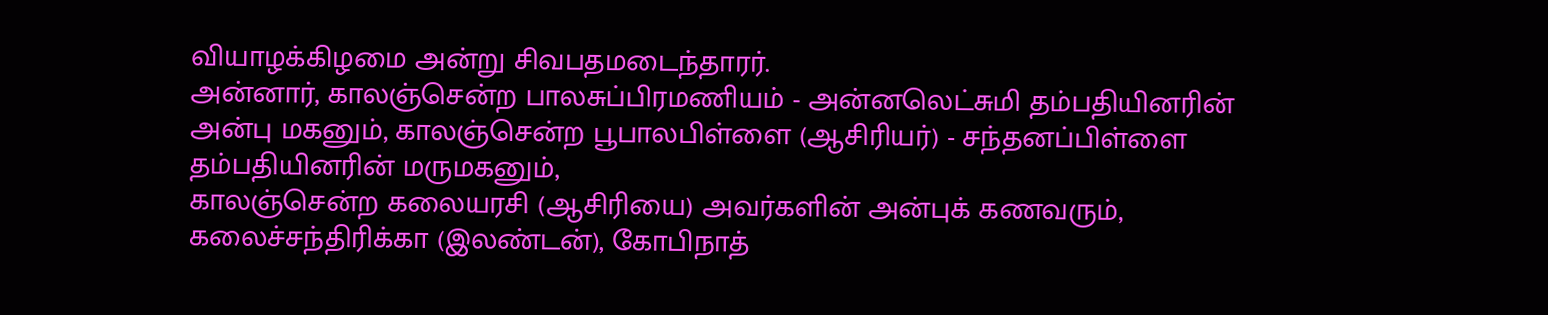வியாழக்கிழமை அன்று சிவபதமடைந்தாரர்.
அன்னார், காலஞ்சென்ற பாலசுப்பிரமணியம் - அன்னலெட்சுமி தம்பதியினரின் அன்பு மகனும், காலஞ்சென்ற பூபாலபிள்ளை (ஆசிரியர்) - சந்தனப்பிள்ளை தம்பதியினரின் மருமகனும்,
காலஞ்சென்ற கலையரசி (ஆசிரியை) அவர்களின் அன்புக் கணவரும்,
கலைச்சந்திரிக்கா (இலண்டன்), கோபிநாத்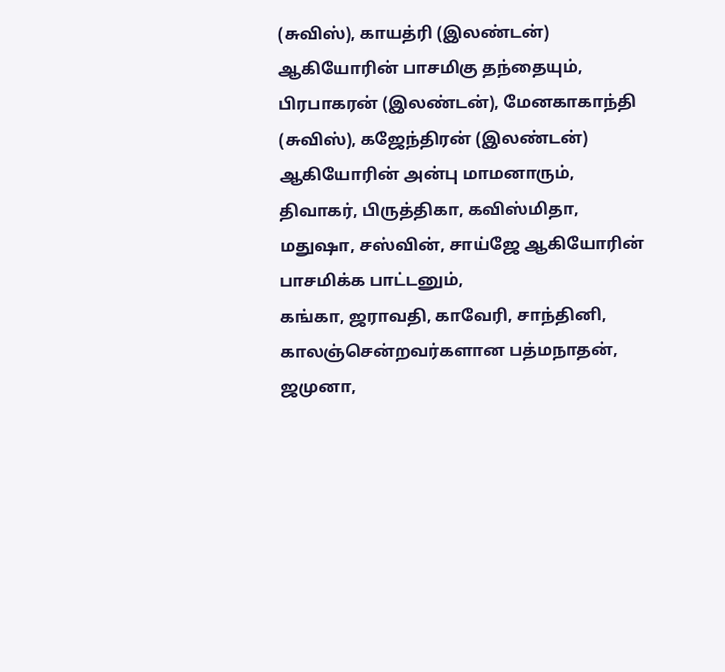(சுவிஸ்), காயத்ரி (இலண்டன்) ஆகியோரின் பாசமிகு தந்தையும்,
பிரபாகரன் (இலண்டன்), மேனகாகாந்தி (சுவிஸ்), கஜேந்திரன் (இலண்டன்) ஆகியோரின் அன்பு மாமனாரும்,
திவாகர், பிருத்திகா, கவிஸ்மிதா, மதுஷா, சஸ்வின், சாய்ஜே ஆகியோரின் பாசமிக்க பாட்டனும்,
கங்கா, ஜராவதி, காவேரி, சாந்தினி, காலஞ்சென்றவர்களான பத்மநாதன், ஜமுனா,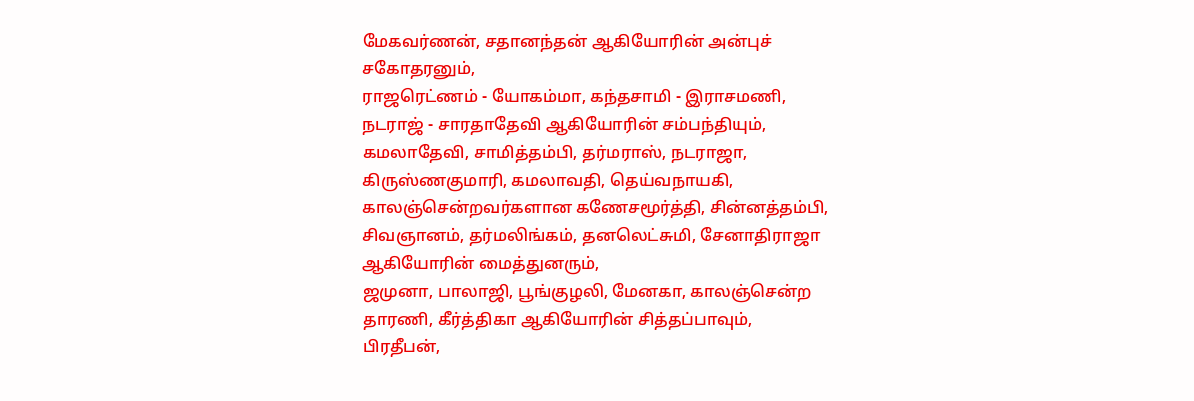மேகவர்ணன், சதானந்தன் ஆகியோரின் அன்புச் சகோதரனும்,
ராஜரெட்ணம் - யோகம்மா, கந்தசாமி - இராசமணி, நடராஜ் - சாரதாதேவி ஆகியோரின் சம்பந்தியும்,
கமலாதேவி, சாமித்தம்பி, தர்மராஸ், நடராஜா, கிருஸ்ணகுமாரி, கமலாவதி, தெய்வநாயகி, காலஞ்சென்றவர்களான கணேசமூர்த்தி, சின்னத்தம்பி, சிவஞானம், தர்மலிங்கம், தனலெட்சுமி, சேனாதிராஜா ஆகியோரின் மைத்துனரும்,
ஜமுனா, பாலாஜி, பூங்குழலி, மேனகா, காலஞ்சென்ற தாரணி, கீர்த்திகா ஆகியோரின் சித்தப்பாவும்,
பிரதீபன்,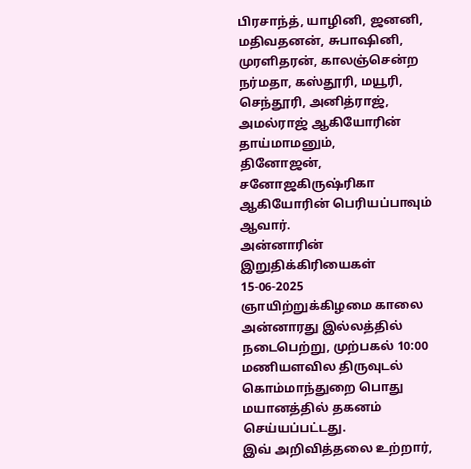பிரசாந்த், யாழினி, ஜனனி, மதிவதனன், சுபாஷினி, முரளிதரன், காலஞ்சென்ற நர்மதா, கஸ்தூரி, மயூரி, செந்தூரி, அனித்ராஜ், அமல்ராஜ் ஆகியோரின் தாய்மாமனும்,
தினோஜன், சனோஜகிருஷ்ரிகா ஆகியோரின் பெரியப்பாவும் ஆவார்.
அன்னாரின் இறுதிக்கிரியைகள் 15-06-2025 ஞாயிற்றுக்கிழமை காலை அன்னாரது இல்லத்தில் நடைபெற்று, முற்பகல் 10:00 மணியளவில திருவுடல் கொம்மாந்துறை பொது மயானத்தில் தகனம் செய்யப்பட்டது.
இவ் அறிவித்தலை உற்றார்,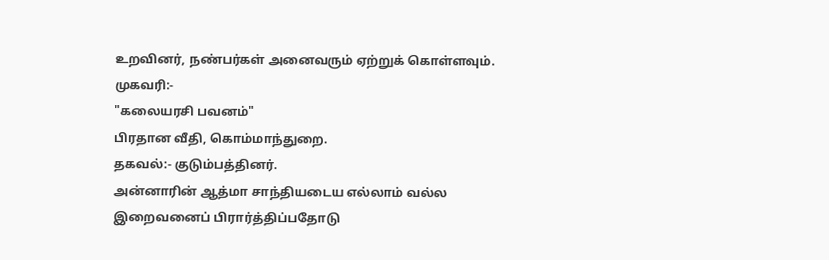உறவினர், நண்பர்கள் அனைவரும் ஏற்றுக் கொள்ளவும்.
முகவரி:-
"கலையரசி பவனம்"
பிரதான வீதி, கொம்மாந்துறை.
தகவல்:- குடும்பத்தினர்.
அன்னாரின் ஆத்மா சாந்தியடைய எல்லாம் வல்ல இறைவனைப் பிரார்த்திப்பதோடு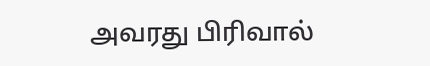அவரது பிரிவால்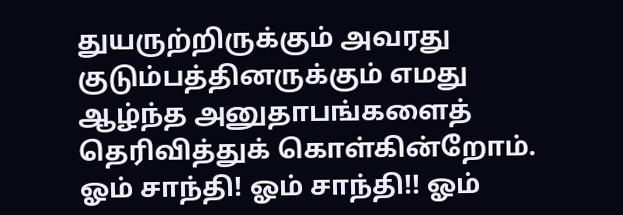துயருற்றிருக்கும் அவரது குடும்பத்தினருக்கும் எமது ஆழ்ந்த அனுதாபங்களைத் தெரிவித்துக் கொள்கின்றோம்.
ஓம் சாந்தி! ஓம் சாந்தி!! ஓம்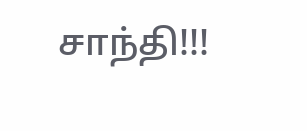சாந்தி!!!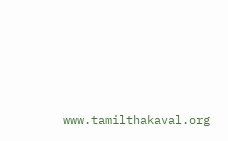www.tamilthakaval.org